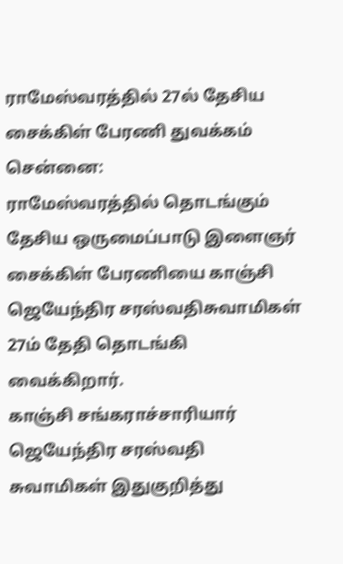ராமேஸ்வரத்தில் 27ல் தேசிய சைக்கிள் பேரணி துவக்கம்
சென்னை:
ராமேஸ்வரத்தில் தொடங்கும் தேசிய ஒருமைப்பாடு இளைஞர் சைக்கிள் பேரணியை காஞ்சி ஜெயேந்திர சரஸ்வதிசுவாமிகள் 27ம் தேதி தொடங்கி வைக்கிறார்.
காஞ்சி சங்கராச்சாரியார் ஜெயேந்திர சரஸ்வதி சுவாமிகள் இதுகுறித்து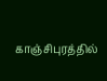காஞ்சிபுரத்தில்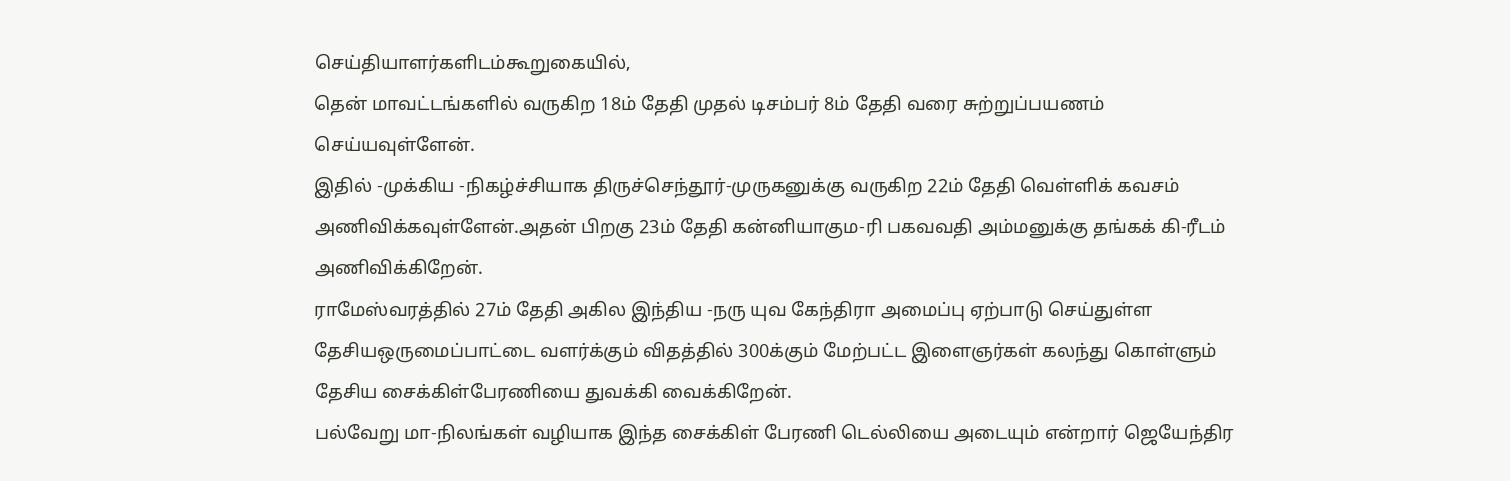செய்தியாளர்களிடம்கூறுகையில்,
தென் மாவட்டங்களில் வருகிற 18ம் தேதி முதல் டிசம்பர் 8ம் தேதி வரை சுற்றுப்பயணம் செய்யவுள்ளேன்.
இதில் -முக்கிய -நிகழ்ச்சியாக திருச்செந்தூர்-முருகனுக்கு வருகிற 22ம் தேதி வெள்ளிக் கவசம் அணிவிக்கவுள்ளேன்.அதன் பிறகு 23ம் தேதி கன்னியாகும-ரி பகவவதி அம்மனுக்கு தங்கக் கி-ரீடம் அணிவிக்கிறேன்.
ராமேஸ்வரத்தில் 27ம் தேதி அகில இந்திய -நரு யுவ கேந்திரா அமைப்பு ஏற்பாடு செய்துள்ள தேசியஒருமைப்பாட்டை வளர்க்கும் விதத்தில் 300க்கும் மேற்பட்ட இளைஞர்கள் கலந்து கொள்ளும் தேசிய சைக்கிள்பேரணியை துவக்கி வைக்கிறேன்.
பல்வேறு மா-நிலங்கள் வழியாக இந்த சைக்கிள் பேரணி டெல்லியை அடையும் என்றார் ஜெயேந்திர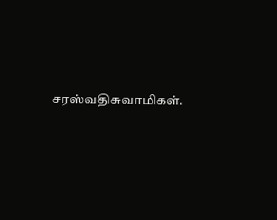சரஸ்வதிசுவாமிகள்.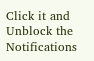Click it and Unblock the Notifications